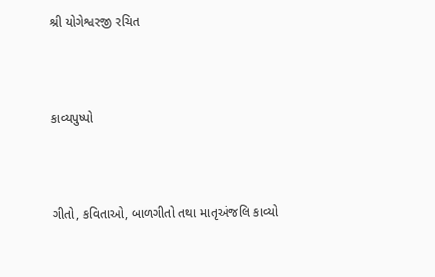શ્રી યોગેશ્વરજી રચિત



કાવ્યપુષ્પો



ગીતો, કવિતાઓ, બાળગીતો તથા માતૃઅંજલિ કાવ્યો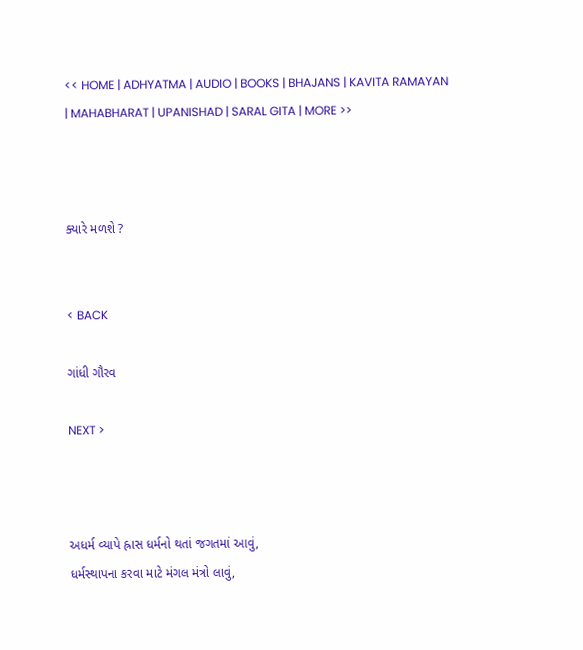<< HOME | ADHYATMA | AUDIO | BOOKS | BHAJANS | KAVITA RAMAYAN | MAHABHARAT | UPANISHAD | SARAL GITA | MORE >>



ક્યારે મળશે ?


< BACK

ગાંધી ગૌરવ

NEXT >



અધર્મ વ્યાપે હ્રાસ ધર્મનો થતાં જગતમાં આવું,
ધર્મસ્થાપના કરવા માટે મંગલ મંત્રો લાવું,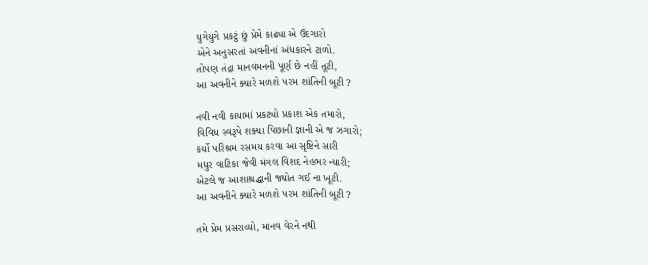યુગેયુગે પ્રકટું છું પ્રેમે કાઢ્યા એ ઉદગારો
એને અનુસરતાં અવનીનાં અંધકારને ટાળો.
તોપણ તંદ્રા માનવમનની પૂર્ણ છે નહીં તૂટી,
આ અવનીને ક્યારે મળશે પરમ શાંતિની બૂટી ?

નવી નવી કાયામાં પ્રકટ્યો પ્રકાશ એક તમારો,
વિવિધ સ્વરૂપે શક્યા પિછાની જ્ઞાની એ જ ઝગારો;
કર્યો પરિશ્રમ રસમય કરવા આ સૃષ્ટિને સારી
મધુર વાટિકા જેવી મંગલ વિશદ નેહભર ન્યારી;
એટલે જ આશાશ્રદ્ધાની જ્યોત ગઈ ના ખૂટી.
આ અવનીને ક્યારે મળશે પરમ શાંતિની બૂટી ?

તમે પ્રેમ પ્રસરાવ્યો, માનવ વેરને નથી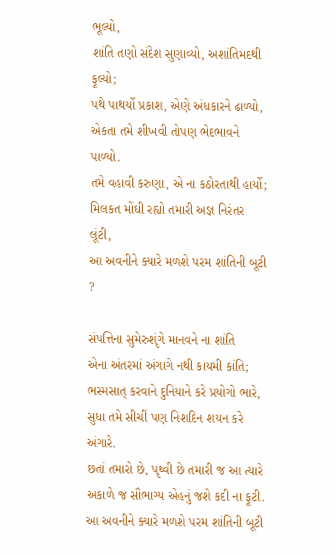ભૂલ્યો,
શાંતિ તણો સંદેશ સુણાવ્યો, અશાંતિમદથી ફૂલ્યો;
પથે પાથર્યો પ્રકાશ, એણે અંધકારને ઢાળ્યો,
એકતા તમે શીખવી તોપણ ભેદભાવને પાળ્યો.
તમે વહાવી કરુણા, એ ના કઠોરતાથી હાર્યો;
મિલકત મોંઘી રહ્યો તમારી અજ્ઞ નિરંતર લૂંટી,
આ અવનીને ક્યારે મળશે પરમ શાંતિની બૂટી ?

સંપત્તિના સુમેરુશૃંગે માનવને ના શાંતિ
એના અંતરમાં અંગાગે નથી કાયમી કાંતિ;
ભસ્મસાત્ કરવાને દુનિયાને કરે પ્રયોગો ભારે,
સુધા તમે સીચીં પણ નિશદિન શયન કરે અંગારે.
છતાં તમારો છે, પૃથ્વી છે તમારી જ આ ત્યારે
અકાળે જ સૌભાગ્ય એહનું જશે કદી ના ફૂટી.
આ અવનીને ક્યારે મળશે પરમ શાંતિની બૂટી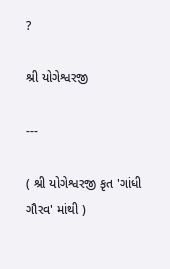?

શ્રી યોગેશ્વરજી

---

( શ્રી યોગેશ્વરજી કૃત 'ગાંધી ગૌરવ' માંથી )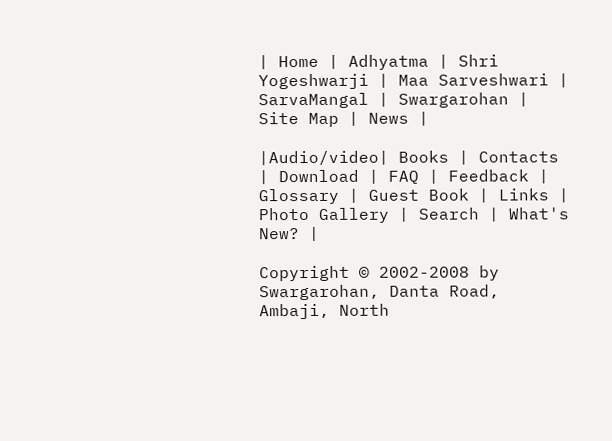| Home | Adhyatma | Shri Yogeshwarji | Maa Sarveshwari | SarvaMangal | Swargarohan |  Site Map | News |

|Audio/video| Books | Contacts | Download | FAQ | Feedback | Glossary | Guest Book | Links | Photo Gallery | Search | What's New? |

Copyright © 2002-2008 by Swargarohan, Danta Road, Ambaji, North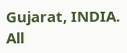Gujarat, INDIA.  All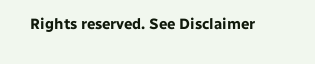Rights reserved. See Disclaimer